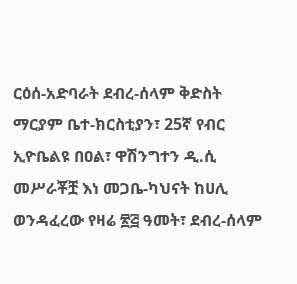ርዕሰ-አድባራት ደብረ-ሰላም ቅድስት ማርያም ቤተ-ክርስቲያን፣ 25ኛ የብር ኢዮቤልዩ በዐል፣ ዋሽንግተን ዲ.ሲ
መሥራቾቿ እነ መጋቤ-ካህናት ከሀሊ ወንዳፈረው የዛሬ ፳፭ ዓመት፣ ደብረ-ሰላም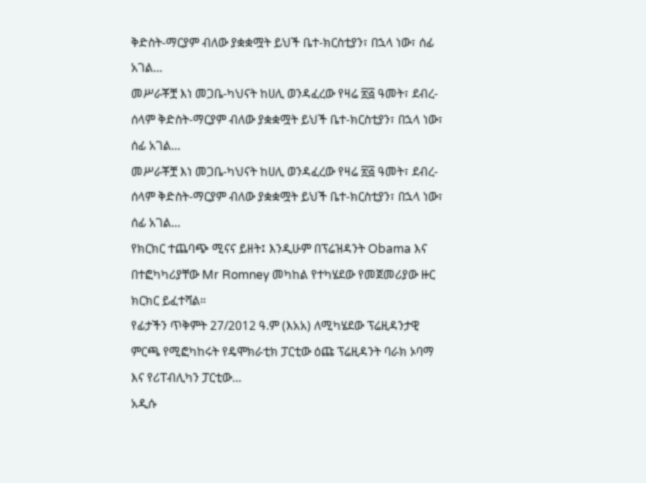ቅድስት-ማርያም ብለው ያቋቋሟት ይህች ቤተ-ክርስቲያን፣ በኋላ ነው፣ ሰፊ አገል…
መሥራቾቿ እነ መጋቤ-ካህናት ከሀሊ ወንዳፈረው የዛሬ ፳፭ ዓመት፣ ደብረ-ሰላም ቅድስት-ማርያም ብለው ያቋቋሟት ይህች ቤተ-ክርስቲያን፣ በኋላ ነው፣ ሰፊ አገል…
መሥራቾቿ እነ መጋቤ-ካህናት ከሀሊ ወንዳፈረው የዛሬ ፳፭ ዓመት፣ ደብረ-ሰላም ቅድስት-ማርያም ብለው ያቋቋሟት ይህች ቤተ-ክርስቲያን፣ በኋላ ነው፣ ሰፊ አገል…
የክርክር ተጨባጭ ሚናና ይዘት፤ እንዲሁም በፕሬዝዳንት Obama እና በተፎካካሪያቸው Mr Romney መካከል የተካሄደው የመጀመሪያው ዙር ክርክር ይፈተሻል።
የፊታችን ጥቅምት 27/2012 ዓ.ም (እአአ) ለሚካሄደው ፕሬዚዳንታዊ ምርጫ የሚፎካከሩት የዴሞክራቲክ ፓርቲው ዕጩ ፕሬዚዳንት ባራክ ኦባማ እና የሪፐብሊካን ፓርቲው…
አዲሱ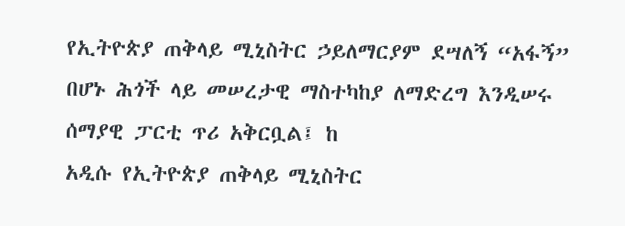የኢትዮጵያ ጠቅላይ ሚኒስትር ኃይለማርያም ደሣለኝ “አፋኝ” በሆኑ ሕጎች ላይ መሠረታዊ ማስተካከያ ለማድረግ እንዲሠሩ ሰማያዊ ፓርቲ ጥሪ አቅርቧል፤ ከ
አዲሱ የኢትዮጵያ ጠቅላይ ሚኒስትር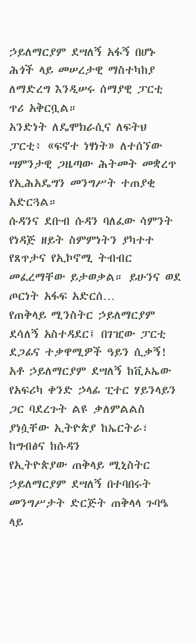ኃይለማርያም ደሣለኝ አፋኝ በሆኑ ሕጎች ላይ መሠረታዊ ማስተካከያ ለማድረግ እንዲሠሩ ሰማያዊ ፓርቲ ጥሪ አቅርቧል።
አንድነት ለዴሞክራሲና ለፍትህ ፓርቲ፥ «ፍኖተ ነፃነት» ለተሰኘው ሣምንታዊ ጋዜጣው ሕትመት መቋረጥ የኢሕአዴግን መንግሥት ተጠያቂ አድርጓል።
ሱዳንና ደቡብ ሱዳን ባለፈው ሳምንት የነዳጅ ዘይት ስምምነትን ያካተተ የጸጥታና የኢኮኖሚ ትብብር መፈረማቸው ይታወቃል። ይሁንና ወደ ጦርነት አፋፍ አድርሰ…
የጠቅላይ ሚንስትር ኃይለማርያም ደሳለኝ አስተዳደር፤ በገዢው ፓርቲ ደጋፊና ተቃዋሚዎች ዓይን ሲቃኝ!
አቶ ኃይለማርያም ደሣለኝ ከቪኦኤው የአፍሪካ ቀንድ ኃላፊ ፒተር ሃይንላይን ጋር ባደረጉት ልዩ ቃለምልልስ ያነሷቸው ኢትዮጵያ ከኤርትራ፣ ከግብፅና ከሱዳን
የኢትዮጵያው ጠቅላይ ሚኒስትር ኃይለማርያም ደሣለኝ በተባበሩት መንግሥታት ድርጅት ጠቅላላ ጉባዔ ላይ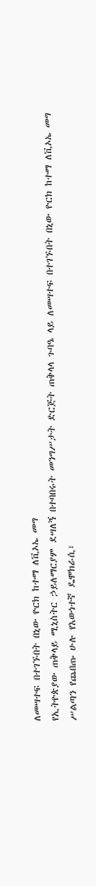ለመሣተፍ በተገኙበት በኒው ዮርክ ከተማ ለቪኦኤ መግ
የኢትዮጵያው ጠቅላይ ሚኒስትር ኃይለማርያም ደሣለኝ በተባበሩት መንግሥታት ድርጅት ጠቅላላ ጉባዔ ላይ ለመሣተፍ በተገኙበት በኒው ዮርክ ከተማ ለቪኦኤ መግ
ሥልጣን የጨበጡ ሁሉ የእውነተኛ ዴሞክራሲ፣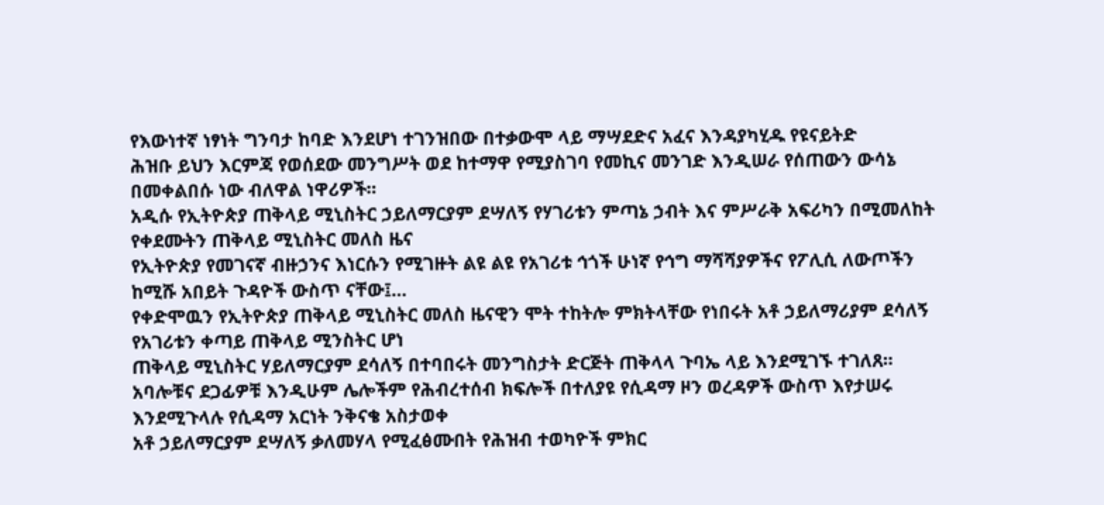የእውነተኛ ነፃነት ግንባታ ከባድ እንደሆነ ተገንዝበው በተቃውሞ ላይ ማሣደድና አፈና እንዳያካሂዱ የዩናይትድ
ሕዝቡ ይህን እርምጃ የወሰደው መንግሥት ወደ ከተማዋ የሚያስገባ የመኪና መንገድ እንዲሠራ የሰጠውን ውሳኔ በመቀልበሱ ነው ብለዋል ነዋሪዎች።
አዲሱ የኢትዮጵያ ጠቅላይ ሚኒስትር ኃይለማርያም ደሣለኝ የሃገሪቱን ምጣኔ ኃብት እና ምሥራቅ አፍሪካን በሚመለከት የቀደሙትን ጠቅላይ ሚኒስትር መለስ ዜና
የኢትዮጵያ የመገናኛ ብዙኃንና እነርሱን የሚገዙት ልዩ ልዩ የአገሪቱ ኅጎች ሁነኛ የኅግ ማሻሻያዎችና የፖሊሲ ለውጦችን ከሚሹ አበይት ጉዳዮች ውስጥ ናቸው፤…
የቀድሞዉን የኢትዮጵያ ጠቅላይ ሚኒስትር መለስ ዜናዊን ሞት ተከትሎ ምክትላቸው የነበሩት አቶ ኃይለማሪያም ደሳለኝ የአገሪቱን ቀጣይ ጠቅላይ ሚንስትር ሆነ
ጠቅላይ ሚኒስትር ሃይለማርያም ደሳለኝ በተባበሩት መንግስታት ድርጅት ጠቅላላ ጉባኤ ላይ እንደሚገኙ ተገለጸ።
አባሎቹና ደጋፊዎቹ እንዲሁም ሌሎችም የሕብረተሰብ ክፍሎች በተለያዩ የሲዳማ ዞን ወረዳዎች ውስጥ እየታሠሩ እንደሚጉላሉ የሲዳማ አርነት ንቅናቄ አስታወቀ
አቶ ኃይለማርያም ደሣለኝ ቃለመሃላ የሚፈፅሙበት የሕዝብ ተወካዮች ምክር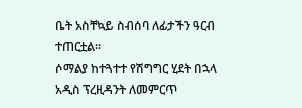ቤት አስቸኳይ ስብሰባ ለፊታችን ዓርብ ተጠርቷል፡፡
ሶማልያ ከተጓተተ የሽግግር ሂደት በኋላ አዲስ ፕረዚዳንት ለመምርጥ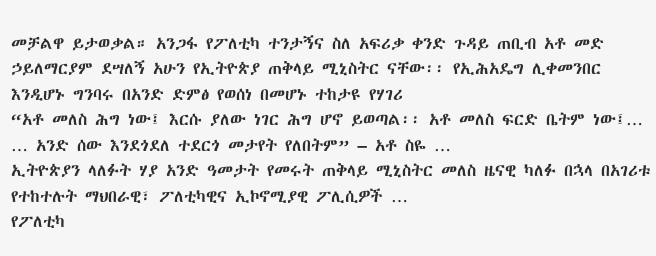መቻልዋ ይታወቃል። አንጋፋ የፖለቲካ ተንታኝና ስለ አፍሪቃ ቀንድ ጉዳይ ጠቢብ አቶ መድ
ኃይለማርያም ደሣለኝ አሁን የኢትዮጵያ ጠቅላይ ሚኒስትር ናቸው፡፡ የኢሕአዴግ ሊቀመንበር እንዲሆኑ ግንባሩ በአንድ ድምፅ የወሰነ በመሆኑ ተከታዩ የሃገሪ
“አቶ መለስ ሕግ ነው፤ እርሱ ያለው ነገር ሕግ ሆኖ ይወጣል፡፡ አቶ መለስ ፍርድ ቤትም ነው፤… … አንድ ሰው እንደጎደለ ተደርጎ መታየት የለበትም” – አቶ ስዬ …
ኢትዮጵያን ላለፉት ሃያ አንድ ዓመታት የመሩት ጠቅላይ ሚኒስትር መለስ ዜናዊ ካለፉ በኋላ በአገሪቱ የተከተሉት ማህበራዊ፣ ፖለቲካዊና ኢኮኖሚያዊ ፖሊሲዎች …
የፖለቲካ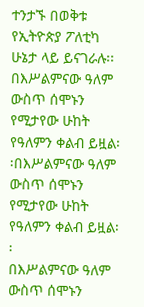ተንታኙ በወቅቱ የኢትዮጵያ ፖለቲካ ሁኔታ ላይ ይናገራሉ፡፡
በእሥልምናው ዓለም ውስጥ ሰሞኑን የሚታየው ሁከት የዓለምን ቀልብ ይዟል፡፡በእሥልምናው ዓለም ውስጥ ሰሞኑን የሚታየው ሁከት የዓለምን ቀልብ ይዟል፡፡
በእሥልምናው ዓለም ውስጥ ሰሞኑን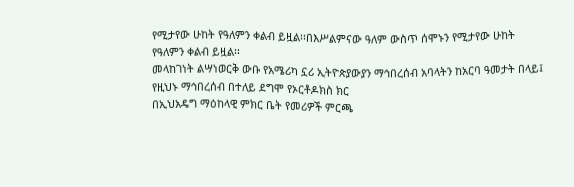የሚታየው ሁከት የዓለምን ቀልብ ይዟል፡፡በእሥልምናው ዓለም ውስጥ ሰሞኑን የሚታየው ሁከት የዓለምን ቀልብ ይዟል፡፡
መላከገነት ልሣነወርቅ ውቡ የአሜሪካ ኗሪ ኢትዮጵያውያን ማኅበረሰብ አባላትን ከአርባ ዓመታት በላይ፤ የዚህኑ ማኅበረሰብ በተለይ ደግሞ የኦርቶዶክስ ክር
በኢህአዴግ ማዕከላዊ ምክር ቤት የመሪዎች ምርጫ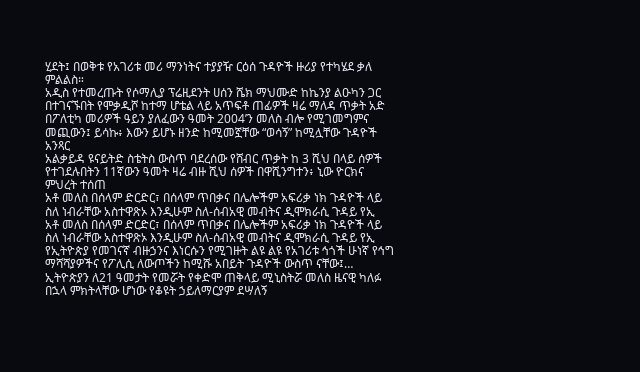ሂደት፤ በወቅቱ የአገሪቱ መሪ ማንነትና ተያያዥ ርዕሰ ጉዳዮች ዙሪያ የተካሄደ ቃለ ምልልስ።
አዲስ የተመረጡት የሶማሊያ ፕሬዚደንት ሀሰን ሼክ ማህሙድ ከኬንያ ልዑካን ጋር በተገናኙበት የሞቃዲሾ ከተማ ሆቴል ላይ አጥፍቶ ጠፊዎች ዛሬ ማለዳ ጥቃት አድ
በፖለቲካ መሪዎች ዓይን ያለፈውን ዓመት 2004’ን መለስ ብሎ የሚገመግምና መጪውን፤ ይሳኩ፥ እውን ይሆኑ ዘንድ ከሚመኟቸው “ወሳኝ” ከሚሏቸው ጉዳዮች አንጻር
አልቃይዳ ዩናይትድ ስቴትስ ውስጥ ባደረሰው የሸብር ጥቃት ከ 3 ሺህ በላይ ሰዎች የተገደሉበትን 11ኛውን ዓመት ዛሬ ብዙ ሺህ ሰዎች በዋሺንግተን፥ ኒው ዮርክና
ምህረት ተሰጠ
አቶ መለስ በሰላም ድርድር፣ በሰላም ጥበቃና በሌሎችም አፍሪቃ ነክ ጉዳዮች ላይ ስለ ነብራቸው አስተዋጽኦ እንዲሁም ስለ-ሰብአዊ መብትና ዲሞክራሲ ጉዳይ የኢ
አቶ መለስ በሰላም ድርድር፣ በሰላም ጥበቃና በሌሎችም አፍሪቃ ነክ ጉዳዮች ላይ ስለ ነብራቸው አስተዋጽኦ እንዲሁም ስለ-ሰብአዊ መብትና ዲሞክራሲ ጉዳይ የኢ
የኢትዮጵያ የመገናኛ ብዙኃንና እነርሱን የሚገዙት ልዩ ልዩ የአገሪቱ ኅጎች ሁነኛ የኅግ ማሻሻያዎችና የፖሊሲ ለውጦችን ከሚሹ አበይት ጉዳዮች ውስጥ ናቸው፤…
ኢትዮጵያን ለ21 ዓመታት የመሯት የቀድሞ ጠቅላይ ሚኒስትሯ መለስ ዜናዊ ካለፉ በኋላ ምክትላቸው ሆነው የቆዩት ኃይለማርያም ደሣለኝ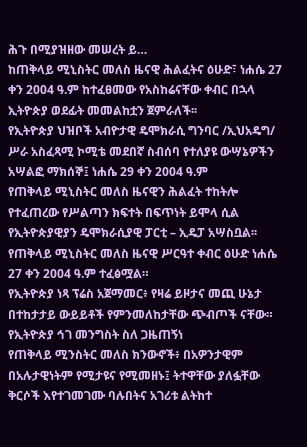ሕጉ በሚያዝዘው መሠረት ይ…
ከጠቅላይ ሚኒስትር መለስ ዜናዊ ሕልፈትና ዕሁድ፣ ነሐሴ 27 ቀን 2004 ዓ.ም ከተፈፀመው የአስከሬናቸው ቀብር በኋላ ኢትዮጵያ ወደፊት መመልከቷን ጀምራለች፡፡
የኢትዮጵያ ህዝቦች አብዮታዊ ዴሞክራሲ ግንባር /ኢህአዴግ/ ሥራ አስፈጻሚ ኮሚቴ መደበኛ ስብሰባ የተለያዩ ውሣኔዎችን አሣልፎ ማክሰኞ፤ ነሐሴ 29 ቀን 2004 ዓ.ም
የጠቅላይ ሚኒስትር መለስ ዜናዊን ሕልፈት ተከትሎ የተፈጠረው የሥልጣን ክፍተት በፍጥነት ይሞላ ሲል የኢትዮጵያዊያን ዴሞክራሲያዊ ፓርቲ – ኢዴፓ አሣስቧል፡፡
የጠቅላይ ሚኒስትር መለስ ዜናዊ ሥርዓተ ቀብር ዕሁድ ነሐሴ 27 ቀን 2004 ዓ.ም ተፈፅሟል።
የኢትዮጵያ ነጻ ፕሬስ አጀማመር፥ የዛሬ ይዞታና መጪ ሁኔታ በተከታታይ ውይይቶች የምንመለከታቸው ጭብጦች ናቸው።
የኢትዮጵያ ኅገ መንግስት ስለ ጋዜጠኝነ
የጠቅላይ ሚንስትር መለስ ክንውኖች፥ በአዎንታዊም በአሉታዊነትም የሚታዩና የሚመዘኑ፤ ትተዋቸው ያለፏቸው ቅርሶች እየተገመገሙ ባሉበትና አገሪቱ ልትከተ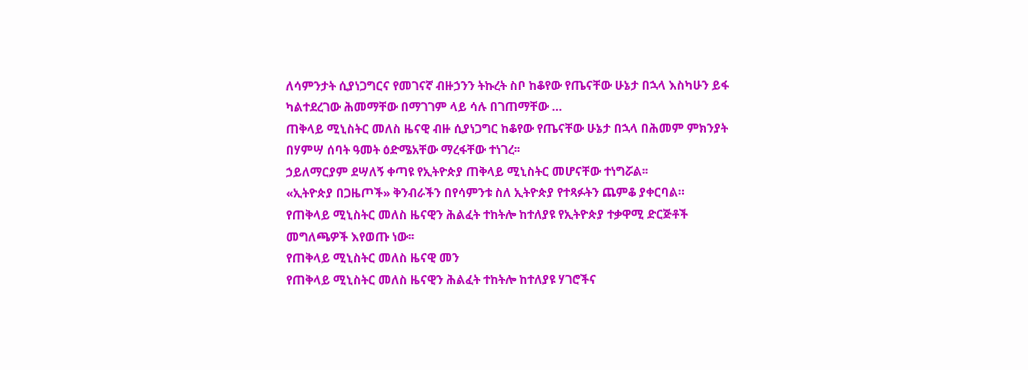ለሳምንታት ሲያነጋግርና የመገናኛ ብዙኃንን ትኩረት ስቦ ከቆየው የጤናቸው ሁኔታ በኋላ እስካሁን ይፋ ካልተደረገው ሕመማቸው በማገገም ላይ ሳሉ በገጠማቸው …
ጠቅላይ ሚኒስትር መለስ ዜናዊ ብዙ ሲያነጋግር ከቆየው የጤናቸው ሁኔታ በኋላ በሕመም ምክንያት በሃምሣ ሰባት ዓመት ዕድሜአቸው ማረፋቸው ተነገረ፡፡
ኃይለማርያም ደሣለኝ ቀጣዩ የኢትዮጵያ ጠቅላይ ሚኒስትር መሆናቸው ተነግሯል፡፡
«ኢትዮጵያ በጋዜጦች» ቅንብራችን በየሳምንቱ ስለ ኢትዮጵያ የተጻፉትን ጨምቆ ያቀርባል።
የጠቅላይ ሚኒስትር መለስ ዜናዊን ሕልፈት ተከትሎ ከተለያዩ የኢትዮጵያ ተቃዋሚ ድርጅቶች መግለጫዎች እየወጡ ነው፡፡
የጠቅላይ ሚኒስትር መለስ ዜናዊ መን
የጠቅላይ ሚኒስትር መለስ ዜናዊን ሕልፈት ተከትሎ ከተለያዩ ሃገሮችና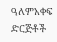ዓለምአቀፍ ድርጅቶች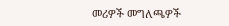መሪዎች መግለጫዎች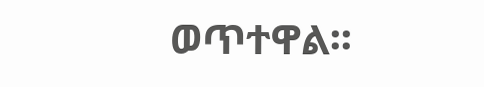ወጥተዋል፡፡